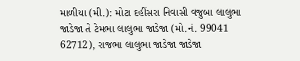માળીયા (મી.): મોટા દહીંસરા નિવાસી વજુબા લાલુભા જાડેજા તે ટેમભા લાલુભા જાડેજા (મો.નં. 99041 62712), રાજભા લાલુભા જાડેજા જાડેજા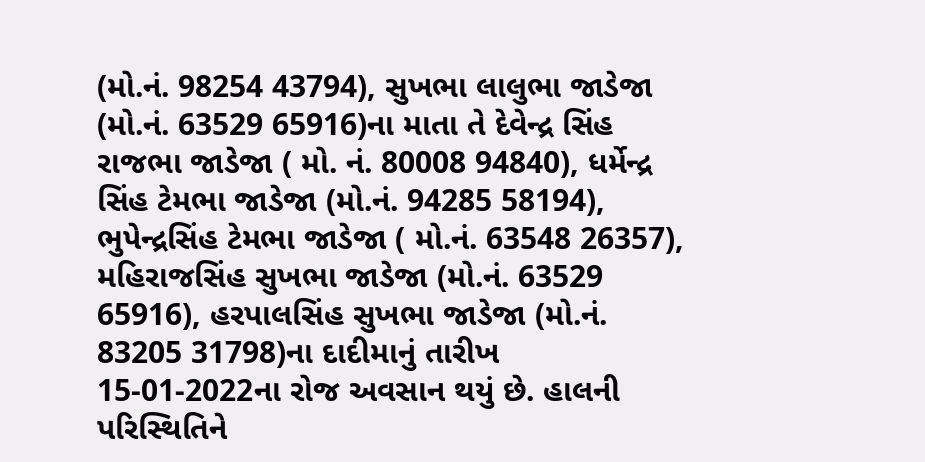(મો.નં. 98254 43794), સુખભા લાલુભા જાડેજા (મો.નં. 63529 65916)ના માતા તે દેવેન્દ્ર સિંહ રાજભા જાડેજા ( મો. નં. 80008 94840), ધર્મેન્દ્ર સિંહ ટેમભા જાડેજા (મો.નં. 94285 58194), ભુપેન્દ્રસિંહ ટેમભા જાડેજા ( મો.નં. 63548 26357), મહિરાજસિંહ સુખભા જાડેજા (મો.નં. 63529 65916), હરપાલસિંહ સુખભા જાડેજા (મો.નં. 83205 31798)ના દાદીમાનું તારીખ 15-01-2022ના રોજ અવસાન થયું છે. હાલની પરિસ્થિતિને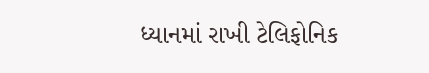ધ્યાનમાં રાખી ટેલિફોનિક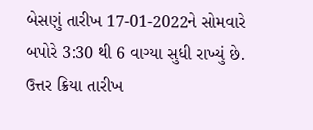બેસણું તારીખ 17-01-2022ને સોમવારે બપોરે 3:30 થી 6 વાગ્યા સુધી રાખ્યું છે. ઉત્તર ક્રિયા તારીખ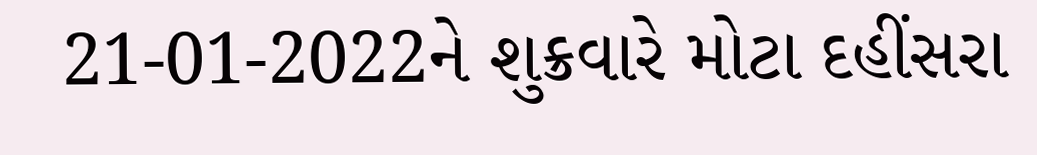21-01-2022ને શુક્રવારે મોટા દહીંસરા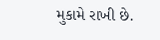મુકામે રાખી છે.